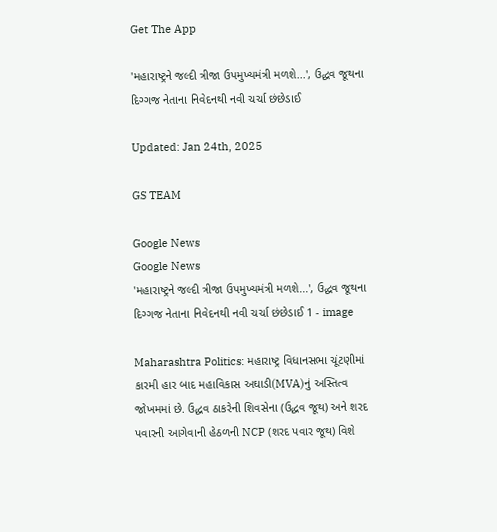Get The App

'મહારાષ્ટ્રને જલ્દી ત્રીજા ઉપમુખ્યમંત્રી મળશે...', ઉદ્ધવ જૂથના દિગ્ગજ નેતાના નિવેદનથી નવી ચર્ચા છંછેડાઈ

Updated: Jan 24th, 2025

GS TEAM

Google News
Google News
'મહારાષ્ટ્રને જલ્દી ત્રીજા ઉપમુખ્યમંત્રી મળશે...', ઉદ્ધવ જૂથના દિગ્ગજ નેતાના નિવેદનથી નવી ચર્ચા છંછેડાઈ 1 - image

Maharashtra Politics: મહારાષ્ટ્ર વિધાનસભા ચૂંટણીમાં કારમી હાર બાદ મહાવિકાસ અઘાડી(MVA)નું અસ્તિત્વ જોખમમાં છે. ઉદ્ધવ ઠાકરેની શિવસેના (ઉદ્ધવ જૂથ) અને શરદ પવારની આગેવાની હેઠળની NCP (શરદ પવાર જૂથ) વિશે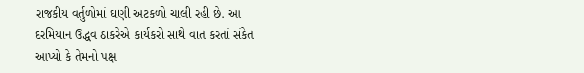રાજકીય વર્તુળોમાં ઘણી અટકળો ચાલી રહી છે. આ દરમિયાન ઉદ્ધવ ઠાકરેએ કાર્યકરો સાથે વાત કરતાં સંકેત આપ્યો કે તેમનો પક્ષ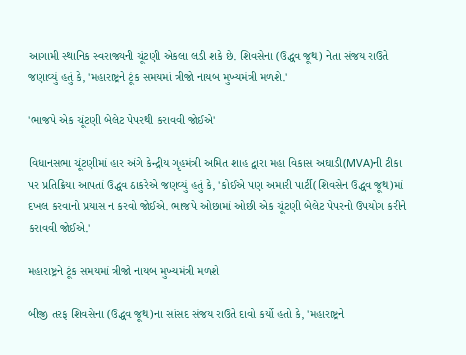આગામી સ્થાનિક સ્વરાજ્યની ચૂંટણી એકલા લડી શકે છે. શિવસેના (ઉદ્ધવ જૂથ) નેતા સંજય રાઉતે જણાવ્યું હતું કે, 'મહારાષ્ટ્રને ટૂંક સમયમાં ત્રીજો નાયબ મુખ્યમંત્રી મળશે.'

'ભાજપે એક ચૂંટણી બેલેટ પેપરથી કરાવવી જોઈએ'

વિધાનસભા ચૂંટણીમાં હાર અંગે કેન્દ્રીય ગૃહમંત્રી અમિત શાહ દ્વારા મહા વિકાસ અઘાડી(MVA)ની ટીકા પર પ્રતિક્રિયા આપતાં ઉદ્ધવ ઠાકરેએ જણવ્યું હતું કે, 'કોઈએ પણ અમારી પાર્ટી(શિવસેન ઉદ્ધવ જૂથ)માં દખલ કરવાનો પ્રયાસ ન કરવો જોઈએ. ભાજપે ઓછામાં ઓછી એક ચૂંટણી બેલેટ પેપરનો ઉપયોગ કરીને કરાવવી જોઈએ.'

મહારાષ્ટ્રને ટૂંક સમયમાં ત્રીજો નાયબ મુખ્યમંત્રી મળશે

બીજી તરફ શિવસેના (ઉદ્ધવ જૂથ)ના સાંસદ સંજય રાઉતે દાવો કર્યો હતો કે, 'મહારાષ્ટ્રને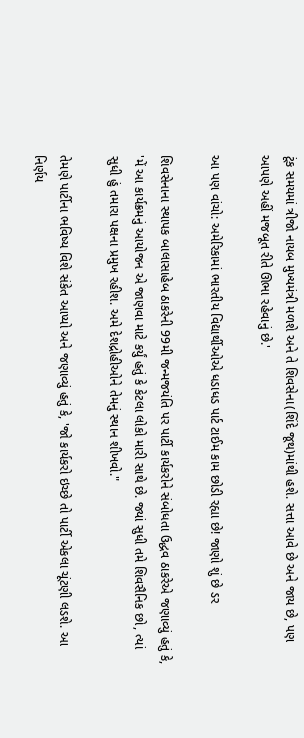ટૂંક સમયમાં ત્રીજો નાયબ મુખ્યમંત્રી મળશે અને તે શિવસેના(શિંદે જૂથ)માંથી હશે. સત્તા આવે છે અને જાય છે, પણ આપણે અહીં મજબૂત રીતે ઊભા રહેવાનું છે.'

આ પણ વાંચો: અમેરિકામાં ભારતીય વિદ્યાર્થીઓએ ધડાધડ પાર્ટ ટાઈમ કામ છોડી રહ્યા છે! જાણો શું છે ડર

શિવસેનાના સ્થાપક બાલાસાહેબ ઠાકરેની 99મી જન્મજયંતિ પર પાર્ટી કાર્યકરોને સંબોધતા ઉદ્ધવ ઠાકરેએ જણાવ્યું હતું કે, 'મેં આ કાર્યક્રમનું આયોજન એ જાણવા માટે કર્યું હતું કે કેટલા લોકો મારી સાથે છે. જ્યાં સુધી તમે શિવસૈનિક છો, ત્યાં સુધી હું તમારા પક્ષના પ્રમુખ રહીશ. અમે દેશદ્રોહીઓને તેમનું સ્થાન શીખવો."

તેમણે પાર્ટીના ભવિષ્ય વિશે સંકેત આપ્યો અને જણાવ્યું હતું કે, 'જો કાર્યકરો ઇચ્છે તો પાર્ટી એકલા ચૂંટણી લડશે. આ નિર્ણય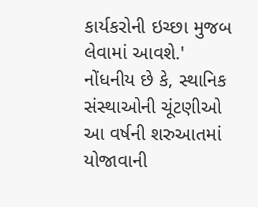કાર્યકરોની ઇચ્છા મુજબ લેવામાં આવશે.' નોંધનીય છે કે, સ્થાનિક સંસ્થાઓની ચૂંટણીઓ આ વર્ષની શરુઆતમાં યોજાવાની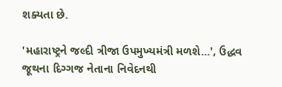શક્યતા છે.

'મહારાષ્ટ્રને જલ્દી ત્રીજા ઉપમુખ્યમંત્રી મળશે...', ઉદ્ધવ જૂથના દિગ્ગજ નેતાના નિવેદનથી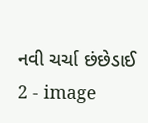નવી ચર્ચા છંછેડાઈ 2 - image